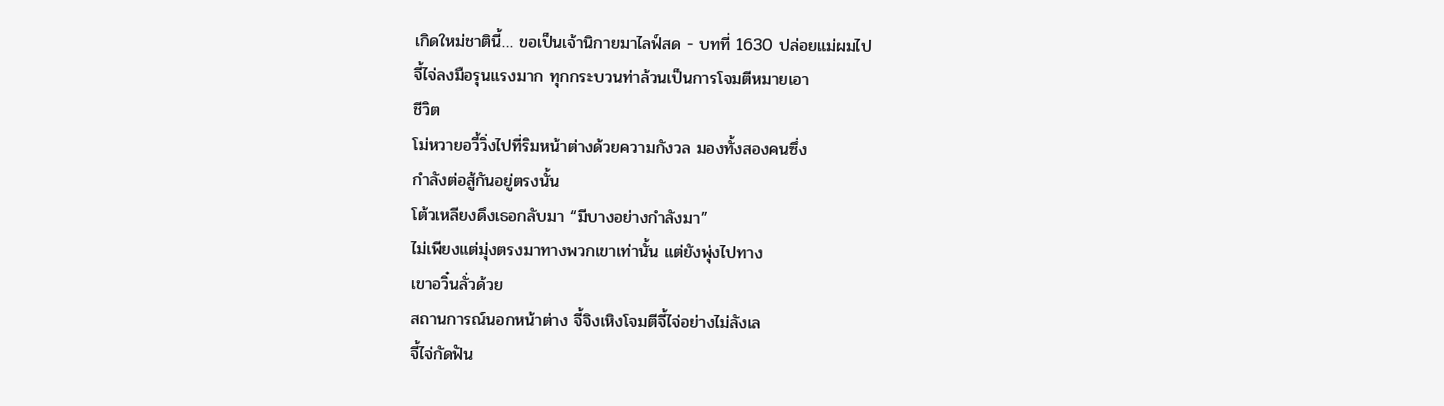เกิดใหม่ชาตินี้… ขอเป็นเจ้านิกายมาไลฟ์สด - บทที่ 1630 ปล่อยแม่ผมไป
จี้ไจ่ลงมือรุนแรงมาก ทุกกระบวนท่าล้วนเป็นการโจมตีหมายเอา
ชีวิต
โม่หวายอวี้วิ่งไปที่ริมหน้าต่างด้วยความกังวล มองทั้งสองคนซึ่ง
กำลังต่อสู้กันอยู่ตรงนั้น
โต้วเหลียงดึงเธอกลับมา “มีบางอย่างกำลังมา”
ไม่เพียงแต่มุ่งตรงมาทางพวกเขาเท่านั้น แต่ยังพุ่งไปทาง
เขาอวิ๋นลั่วด้วย
สถานการณ์นอกหน้าต่าง จี้จิงเหิงโจมตีจี้ไจ่อย่างไม่ลังเล
จี้ไจ่กัดฟัน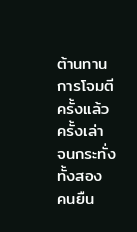ต้านทานการโจมตีครั้งแล้วครั้งเล่า จนกระทั่งทั้งสอง
คนยืน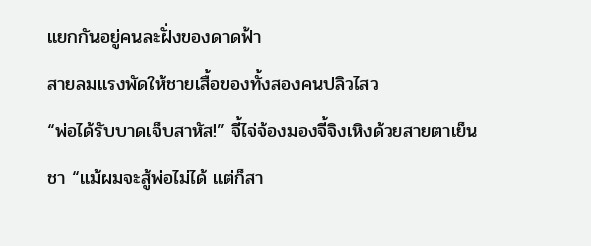แยกกันอยู่คนละฝั่งของดาดฟ้า
สายลมแรงพัดให้ชายเสื้อของทั้งสองคนปลิวไสว
“พ่อได้รับบาดเจ็บสาหัส!” จี้ไจ่จ้องมองจี้จิงเหิงด้วยสายตาเย็น
ชา “แม้ผมจะสู้พ่อไม่ได้ แต่ก็สา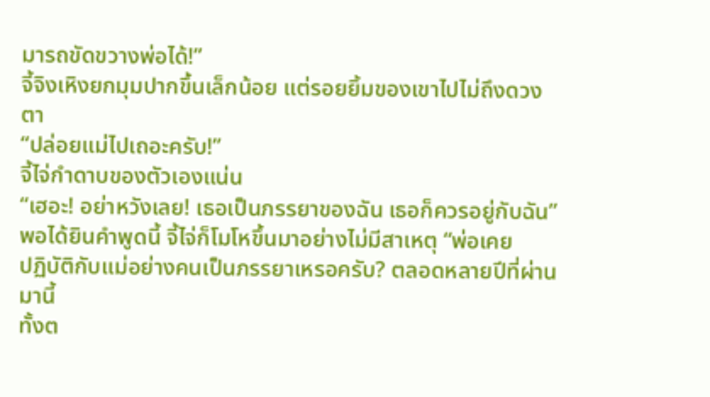มารถขัดขวางพ่อได้!”
จี้จิงเหิงยกมุมปากขึ้นเล็กน้อย แต่รอยยิ้มของเขาไปไม่ถึงดวงตา
“ปล่อยแม่ไปเถอะครับ!”
จี้ไจ่กำดาบของตัวเองแน่น
“เฮอะ! อย่าหวังเลย! เธอเป็นภรรยาของฉัน เธอก็ควรอยู่กับฉัน”
พอได้ยินคำพูดนี้ จี้ไจ่ก็โมโหขึ้นมาอย่างไม่มีสาเหตุ “พ่อเคย
ปฏิบัติกับแม่อย่างคนเป็นภรรยาเหรอครับ? ตลอดหลายปีที่ผ่านมานี้
ทั้งต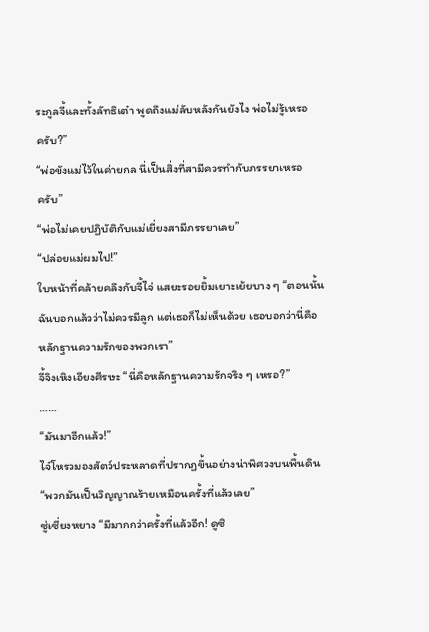ระกูลจี้และทั้งลัทธิเต๋า พูดถึงแม่ลับหลังกันยังไง พ่อไม่รู้เหรอ
ครับ?”
“พ่อขังแม่ไว้ในค่ายกล นี่เป็นสิ่งที่สามีควรทำกับภรรยาเหรอ
ครับ”
“พ่อไม่เคยปฏิบัติกับแม่เยี่ยงสามีภรรยาเลย”
“ปล่อยแม่ผมไป!”
ใบหน้าที่คล้ายคลึงกับจี้ไจ่ แสยะรอยยิ้มเยาะเย้ยบาง ๆ “ตอนนั้น
ฉันบอกแล้วว่าไม่ควรมีลูก แต่เธอก็ไม่เห็นด้วย เธอบอกว่านี่คือ
หลักฐานความรักของพวกเรา”
จี้จิงเหิงเอียงศีรษะ “นี่คือหลักฐานความรักจริง ๆ เหรอ?”
……
“มันมาอีกแล้ว!”
ไจ๋โหรวมองสัตว์ประหลาดที่ปรากฏขึ้นอย่างน่าพิศวงบนพื้นดิน
“พวกมันเป็นวิญญาณร้ายเหมือนครั้งที่แล้วเลย”
ซู่เซี่ยงหยาง “มีมากกว่าครั้งที่แล้วอีก! ดูซิ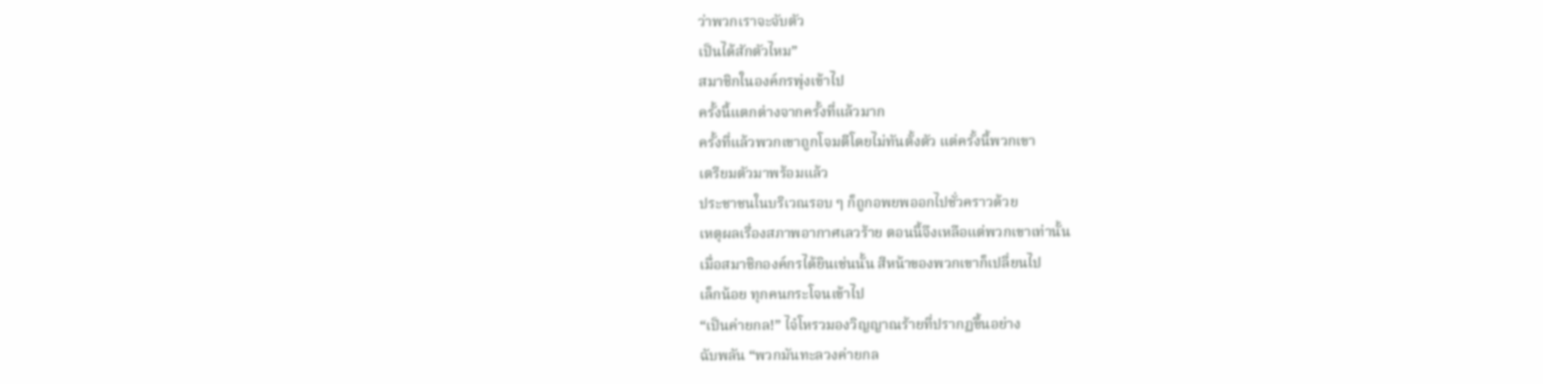ว่าพวกเราจะจับตัว
เป็นได้สักตัวไหม”
สมาชิกในองค์กรพุ่งเข้าไป
ครั้งนี้แตกต่างจากครั้งที่แล้วมาก
ครั้งที่แล้วพวกเขาถูกโจมตีโดยไม่ทันตั้งตัว แต่ครั้งนี้พวกเขา
เตรียมตัวมาพร้อมแล้ว
ประชาชนในบริเวณรอบ ๆ ก็ถูกอพยพออกไปชั่วคราวด้วย
เหตุผลเรื่องสภาพอากาศเลวร้าย ตอนนี้จึงเหลือแต่พวกเขาเท่านั้น
เมื่อสมาชิกองค์กรได้ยินเช่นนั้น สีหน้าของพวกเขาก็เปลี่ยนไป
เล็กน้อย ทุกคนกระโจนเข้าไป
“เป็นค่ายกล!” ไจ๋โหรวมองวิญญาณร้ายที่ปรากฏขึ้นอย่าง
ฉับพลัน “พวกมันทะลวงค่ายกล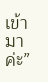เข้ามาค่ะ”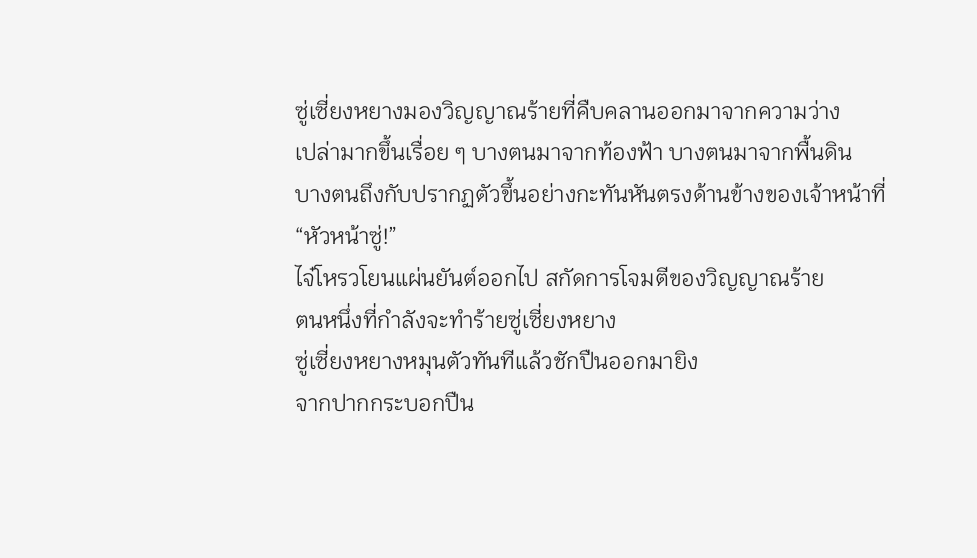ซู่เซี่ยงหยางมองวิญญาณร้ายที่คืบคลานออกมาจากความว่าง
เปล่ามากขึ้นเรื่อย ๆ บางตนมาจากท้องฟ้า บางตนมาจากพื้นดิน
บางตนถึงกับปรากฏตัวขึ้นอย่างกะทันหันตรงด้านข้างของเจ้าหน้าที่
“หัวหน้าซู่!”
ไจ๋โหรวโยนแผ่นยันต์ออกไป สกัดการโจมตีของวิญญาณร้าย
ตนหนึ่งที่กำลังจะทำร้ายซู่เซี่ยงหยาง
ซู่เซี่ยงหยางหมุนตัวทันทีแล้วชักปืนออกมายิง
จากปากกระบอกปืน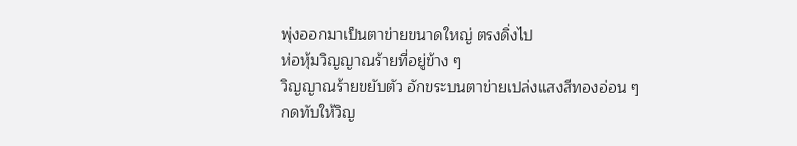พุ่งออกมาเป็นตาข่ายขนาดใหญ่ ตรงดิ่งไป
ห่อหุ้มวิญญาณร้ายที่อยู่ข้าง ๆ
วิญญาณร้ายขยับตัว อักขระบนตาข่ายเปล่งแสงสีทองอ่อน ๆ
กดทับให้วิญ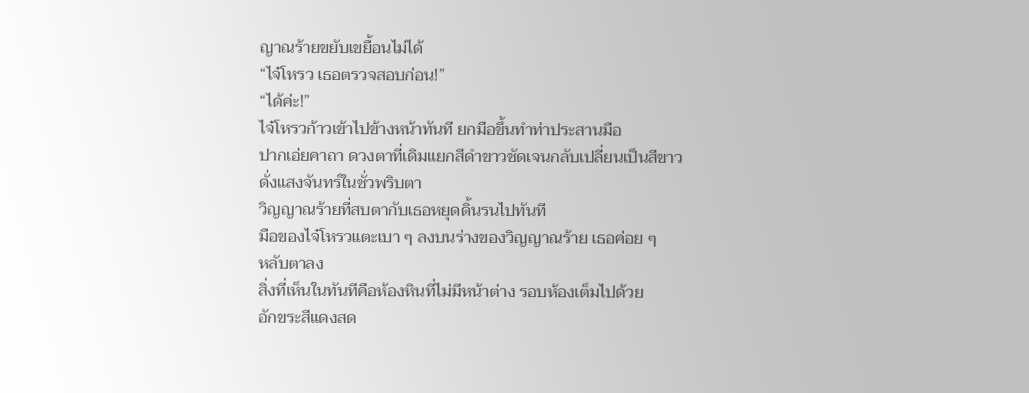ญาณร้ายขยับเขยื้อนไม่ได้
“ไจ๋โหรว เธอตรวจสอบก่อน!”
“ได้ค่ะ!”
ไจ๋โหรวก้าวเข้าไปข้างหน้าทันที ยกมือขึ้นทำท่าประสานมือ
ปากเอ่ยคาถา ดวงตาที่เดิมแยกสีดำขาวชัดเจนกลับเปลี่ยนเป็นสีขาว
ดั่งแสงจันทร์ในชั่วพริบตา
วิญญาณร้ายที่สบตากับเธอหยุดดิ้นรนไปทันที
มือของไจ๋โหรวแตะเบา ๆ ลงบนร่างของวิญญาณร้าย เธอค่อย ๆ
หลับตาลง
สิ่งที่เห็นในทันทีคือห้องหินที่ไม่มีหน้าต่าง รอบห้องเต็มไปด้วย
อักขระสีแดงสด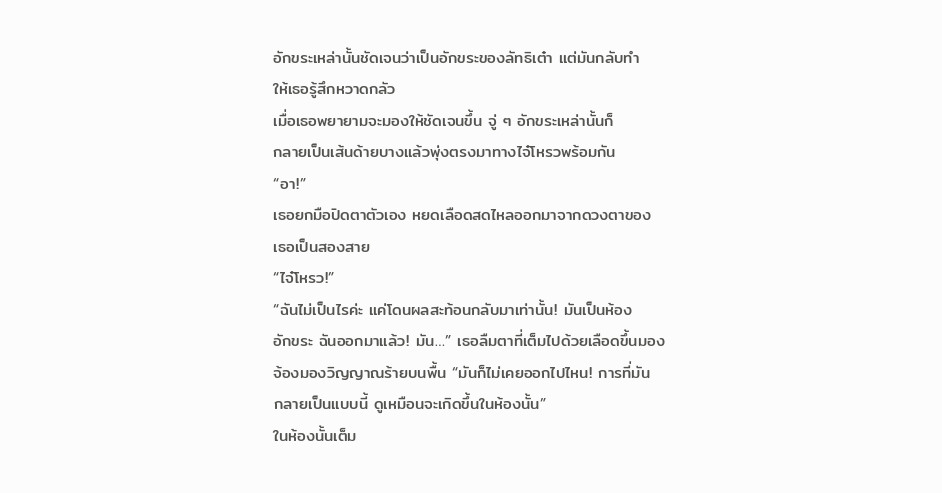อักขระเหล่านั้นชัดเจนว่าเป็นอักขระของลัทธิเต๋า แต่มันกลับทำ
ให้เธอรู้สึกหวาดกลัว
เมื่อเธอพยายามจะมองให้ชัดเจนขึ้น จู่ ๆ อักขระเหล่านั้นก็
กลายเป็นเส้นด้ายบางแล้วพุ่งตรงมาทางไจ๋โหรวพร้อมกัน
“อา!”
เธอยกมือปิดตาตัวเอง หยดเลือดสดไหลออกมาจากดวงตาของ
เธอเป็นสองสาย
“ไจ๋โหรว!”
“ฉันไม่เป็นไรค่ะ แค่โดนผลสะท้อนกลับมาเท่านั้น! มันเป็นห้อง
อักขระ ฉันออกมาแล้ว! มัน…” เธอลืมตาที่เต็มไปด้วยเลือดขึ้นมอง
จ้องมองวิญญาณร้ายบนพื้น “มันก็ไม่เคยออกไปไหน! การที่มัน
กลายเป็นแบบนี้ ดูเหมือนจะเกิดขึ้นในห้องนั้น”
ในห้องนั้นเต็ม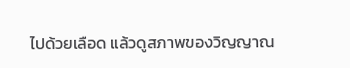ไปด้วยเลือด แล้วดูสภาพของวิญญาณ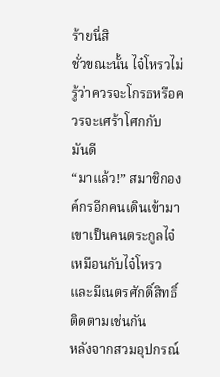ร้ายนี่สิ
ชั่วขณะนั้น ไจ๋โหรวไม่รู้ว่าควรจะโกรธหรือควรจะเศร้าโศกกับ
มันดี
“มาแล้ว!” สมาชิกองค์กรอีกคนเดินเข้ามา เขาเป็นคนตระกูลไจ๋
เหมือนกับไจ๋โหรว และมีเนตรศักดิ์สิทธิ์ติดตามเช่นกัน
หลังจากสวมอุปกรณ์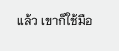แล้ว เขาก็ใช้มือ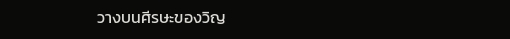วางบนศีรษะของวิญ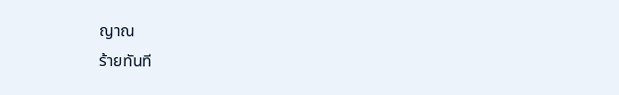ญาณ
ร้ายทันที